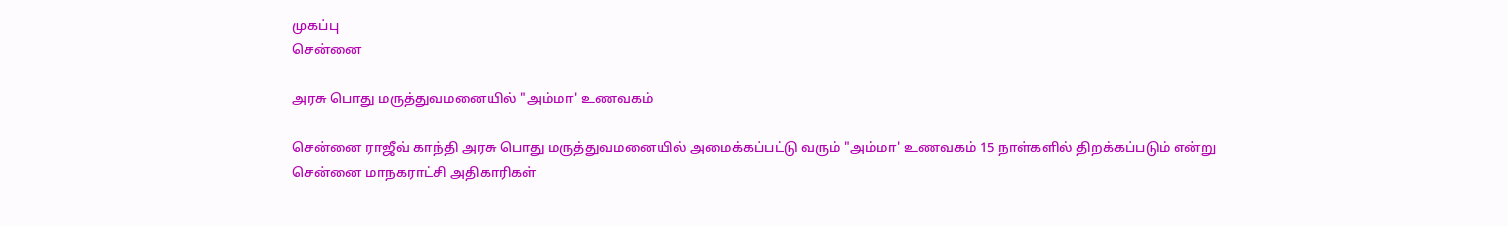முகப்பு
சென்னை

அரசு பொது மருத்துவமனையில் "அம்மா' உணவகம்

சென்னை ராஜீவ் காந்தி அரசு பொது மருத்துவமனையில் அமைக்கப்பட்டு வரும் "அம்மா' உணவகம் 15 நாள்களில் திறக்கப்படும் என்று சென்னை மாநகராட்சி அதிகாரிகள்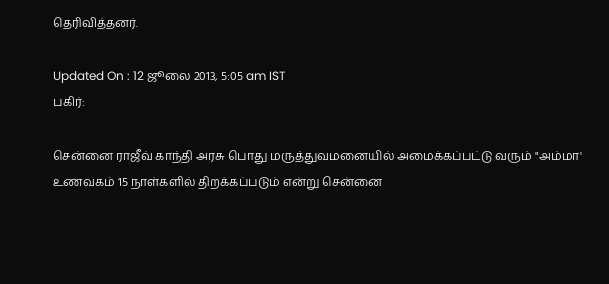தெரிவித்தனர்.

Updated On : 12 ஜூலை 2013, 5:05 am IST
பகிர்:

சென்னை ராஜீவ் காந்தி அரசு பொது மருத்துவமனையில் அமைக்கப்பட்டு வரும் "அம்மா' உணவகம் 15 நாள்களில் திறக்கப்படும் என்று சென்னை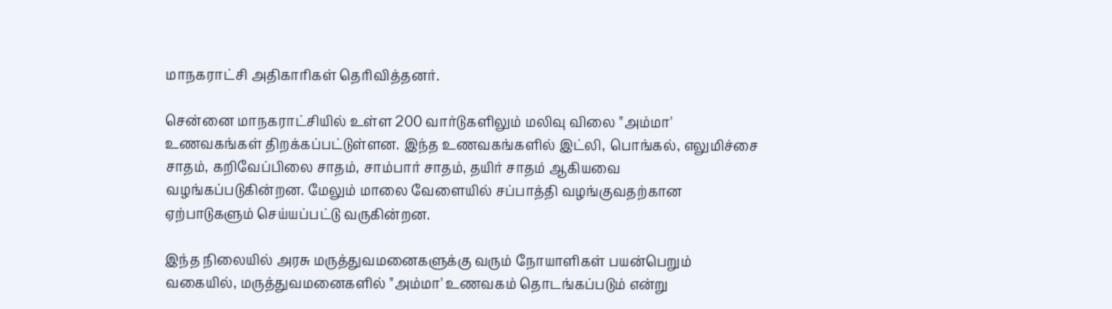மாநகராட்சி அதிகாரிகள் தெரிவித்தனர்.

சென்னை மாநகராட்சியில் உள்ள 200 வார்டுகளிலும் மலிவு விலை "அம்மா' உணவகங்கள் திறக்கப்பட்டுள்ளன. இந்த உணவகங்களில் இட்லி, பொங்கல், எலுமிச்சை சாதம், கறிவேப்பிலை சாதம், சாம்பார் சாதம், தயிர் சாதம் ஆகியவை வழங்கப்படுகின்றன. மேலும் மாலை வேளையில் சப்பாத்தி வழங்குவதற்கான ஏற்பாடுகளும் செய்யப்பட்டு வருகின்றன.

இந்த நிலையில் அரசு மருத்துவமனைகளுக்கு வரும் நோயாளிகள் பயன்பெறும் வகையில், மருத்துவமனைகளில் "அம்மா' உணவகம் தொடங்கப்படும் என்று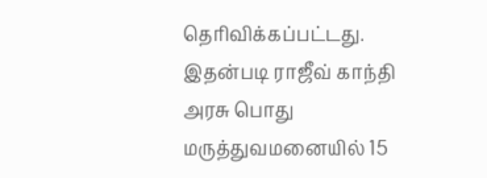தெரிவிக்கப்பட்டது. இதன்படி ராஜீவ் காந்தி அரசு பொது மருத்துவமனையில் 15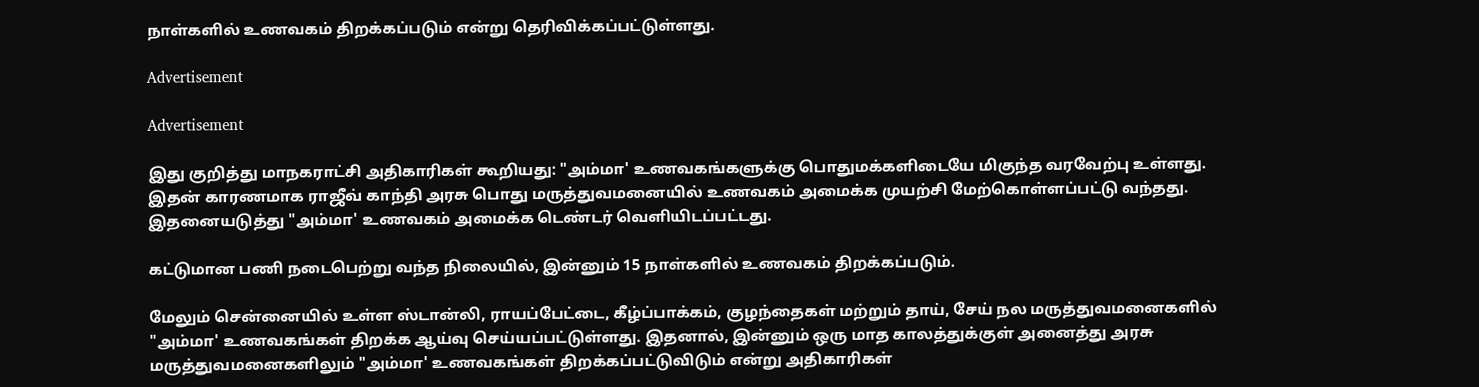நாள்களில் உணவகம் திறக்கப்படும் என்று தெரிவிக்கப்பட்டுள்ளது.

Advertisement

Advertisement

இது குறித்து மாநகராட்சி அதிகாரிகள் கூறியது: "அம்மா' உணவகங்களுக்கு பொதுமக்களிடையே மிகுந்த வரவேற்பு உள்ளது. இதன் காரணமாக ராஜீவ் காந்தி அரசு பொது மருத்துவமனையில் உணவகம் அமைக்க முயற்சி மேற்கொள்ளப்பட்டு வந்தது. இதனையடுத்து "அம்மா' உணவகம் அமைக்க டெண்டர் வெளியிடப்பட்டது.

கட்டுமான பணி நடைபெற்று வந்த நிலையில், இன்னும் 15 நாள்களில் உணவகம் திறக்கப்படும்.

மேலும் சென்னையில் உள்ள ஸ்டான்லி, ராயப்பேட்டை, கீழ்ப்பாக்கம், குழந்தைகள் மற்றும் தாய், சேய் நல மருத்துவமனைகளில் "அம்மா' உணவகங்கள் திறக்க ஆய்வு செய்யப்பட்டுள்ளது. இதனால், இன்னும் ஒரு மாத காலத்துக்குள் அனைத்து அரசு மருத்துவமனைகளிலும் "அம்மா' உணவகங்கள் திறக்கப்பட்டுவிடும் என்று அதிகாரிகள்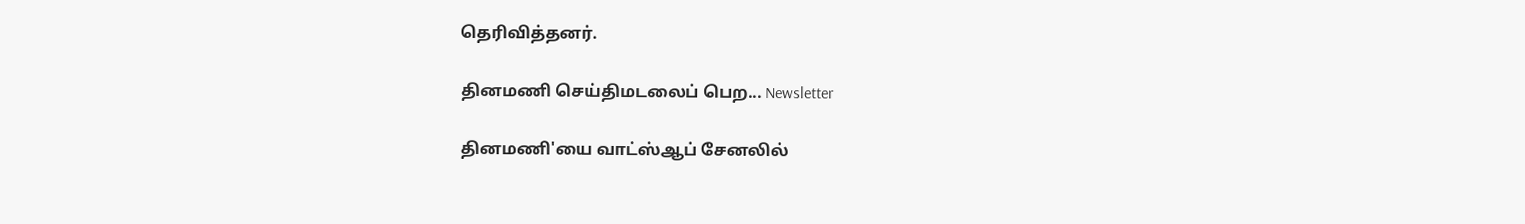தெரிவித்தனர்.

தினமணி செய்திமடலைப் பெற... Newsletter

தினமணி'யை வாட்ஸ்ஆப் சேனலில்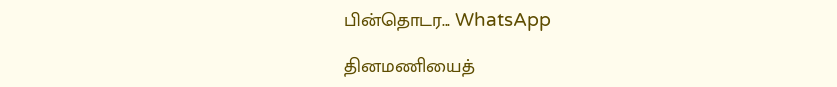பின்தொடர... WhatsApp

தினமணியைத்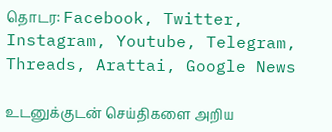தொடர: Facebook, Twitter, Instagram, Youtube, Telegram, Threads, Arattai, Google News

உடனுக்குடன் செய்திகளை அறிய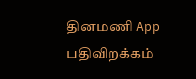தினமணி App பதிவிறக்கம்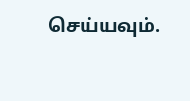செய்யவும்.